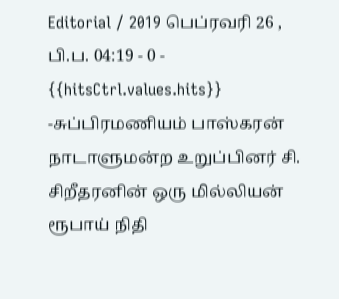Editorial / 2019 பெப்ரவரி 26 , பி.ப. 04:19 - 0 - {{hitsCtrl.values.hits}}
-சுப்பிரமணியம் பாஸ்கரன்
நாடாளுமன்ற உறுப்பினர் சி. சிறீதரனின் ஒரு மில்லியன் ரூபாய் நிதி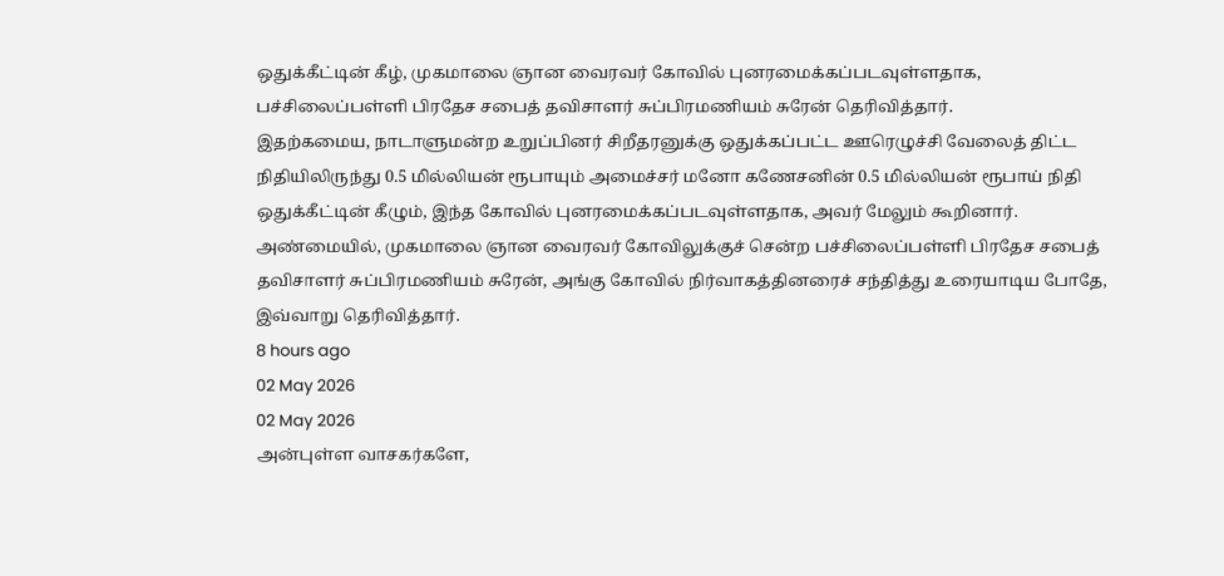ஒதுக்கீட்டின் கீழ், முகமாலை ஞான வைரவர் கோவில் புனரமைக்கப்படவுள்ளதாக, பச்சிலைப்பள்ளி பிரதேச சபைத் தவிசாளர் சுப்பிரமணியம் சுரேன் தெரிவித்தார்.
இதற்கமைய, நாடாளுமன்ற உறுப்பினர் சிறீதரனுக்கு ஒதுக்கப்பட்ட ஊரெழுச்சி வேலைத் திட்ட நிதியிலிருந்து 0.5 மில்லியன் ரூபாயும் அமைச்சர் மனோ கணேசனின் 0.5 மில்லியன் ரூபாய் நிதி ஒதுக்கீட்டின் கீழும், இந்த கோவில் புனரமைக்கப்படவுள்ளதாக, அவர் மேலும் கூறினார்.
அண்மையில், முகமாலை ஞான வைரவர் கோவிலுக்குச் சென்ற பச்சிலைப்பள்ளி பிரதேச சபைத் தவிசாளர் சுப்பிரமணியம் சுரேன், அங்கு கோவில் நிர்வாகத்தினரைச் சந்தித்து உரையாடிய போதே, இவ்வாறு தெரிவித்தார்.
8 hours ago
02 May 2026
02 May 2026
அன்புள்ள வாசகர்களே,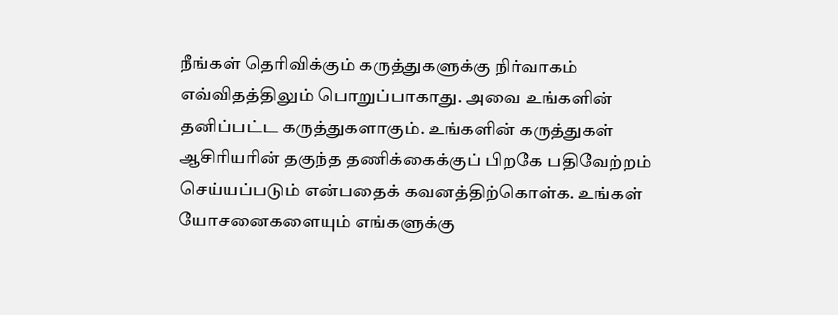நீங்கள் தெரிவிக்கும் கருத்துகளுக்கு நிர்வாகம் எவ்விதத்திலும் பொறுப்பாகாது. அவை உங்களின் தனிப்பட்ட கருத்துகளாகும். உங்களின் கருத்துகள் ஆசிரியரின் தகுந்த தணிக்கைக்குப் பிறகே பதிவேற்றம் செய்யப்படும் என்பதைக் கவனத்திற்கொள்க. உங்கள் யோசனைகளையும் எங்களுக்கு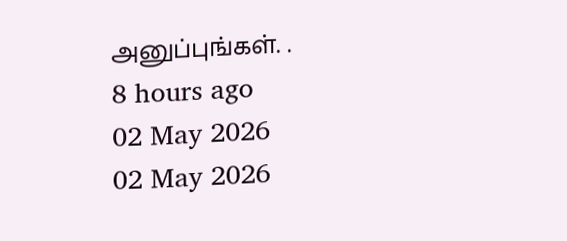அனுப்புங்கள். .
8 hours ago
02 May 2026
02 May 2026